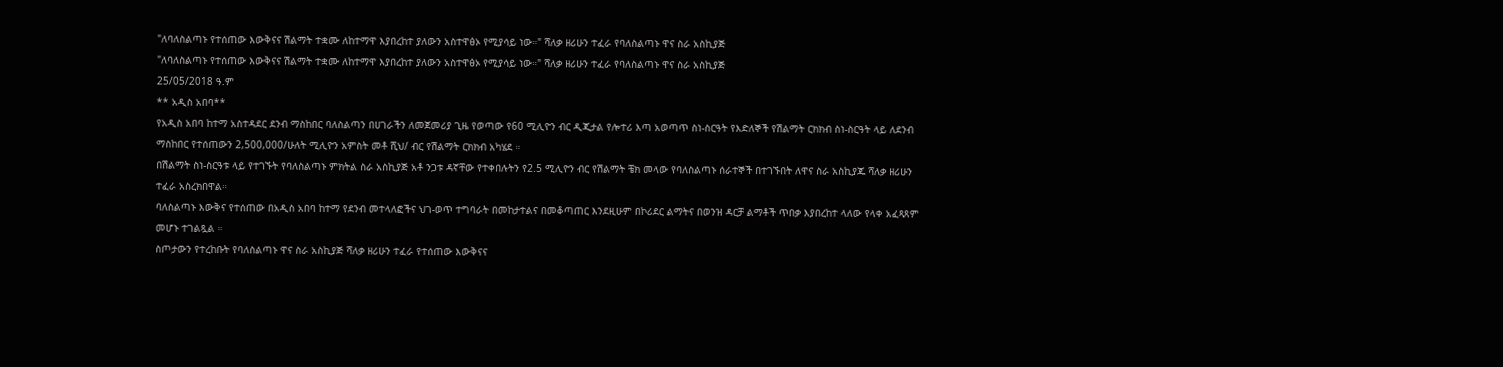"ለባለስልጣኑ የተሰጠው እውቅናና ሽልማት ተቋሙ ለከተማዋ እያበረከተ ያለውን አስተዋፅኦ የሚያሳይ ነው።" ሻለቃ ዘሪሁን ተፈራ የባለስልጣኑ ዋና ስራ አስኪያጅ
"ለባለስልጣኑ የተሰጠው እውቅናና ሽልማት ተቋሙ ለከተማዋ እያበረከተ ያለውን አስተዋፅኦ የሚያሳይ ነው።" ሻለቃ ዘሪሁን ተፈራ የባለስልጣኑ ዋና ስራ አስኪያጅ
25/05/2018 ዓ.ም
** አዲስ አበባ**
የአዲስ አበባ ከተማ አስተዳደር ደንብ ማስከበር ባለስልጣን በሀገራችን ለመጀመሪያ ጊዜ የወጣው የ60 ሚሊዮን ብር ዲጂታል የሎተሪ እጣ አወጣጥ ስነ-ስርዓት የእድለኞች የሽልማት ርክክብ ስነ-ስርዓት ላይ ለደንብ ማስከበር የተሰጠውን 2,500,000/ሁለት ሚሊዮን አምስት መቶ ሺህ/ ብር የሽልማት ርክክብ አካሄደ ።
በሽልማት ስነ-ስርዓቱ ላይ የተገኙት የባለስልጣኑ ምክትል ስራ አስኪያጅ አቶ ንጋቱ ዳኛቸው የተቀበሉትን የ2.5 ሚሊዮን ብር የሽልማት ቼክ መላው የባለስልጣኑ ሰራተኞች በተገኙበት ለዋና ስራ አስኪያጁ ሻለቃ ዘሪሁን ተፈራ አስረክበዋል።
ባለስልጣኑ እውቅና የተሰጠው በአዲስ አበባ ከተማ የደንብ መተላለፎችና ህገ-ወጥ ተግባራት በመከታተልና በመቆጣጠር እንደዚሁም በኮሪደር ልማትና በወንዝ ዳርቻ ልማቶች ጥበቃ እያበረከተ ላለው የላቀ አፈጻጸም መሆኑ ተገልጿል ።
ስጦታውን የተረከቡት የባለስልጣኑ ዋና ስራ አስኪያጅ ሻለቃ ዘሪሁን ተፈራ የተሰጠው እውቅናና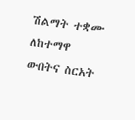ሽልማት ተቋሙ ለከተማዋ ውበትና ስርአት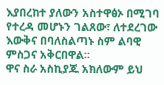እያበረከተ ያለውን አስተዋፅኦ በሚገባ የተረዳ መሆኑን ገልጸው፣ ለተደረገው እውቅና በባለስልጣኑ ስም ልባዊ ምስጋና አቅርበዋል።
ዋና ስራ አስኪያጁ አክለውም ይህ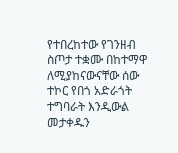የተበረከተው የገንዘብ ስጦታ ተቋሙ በከተማዋ ለሚያከናውናቸው ሰው ተኮር የበጎ አድራጎት ተግባራት እንዲውል መታቀዱን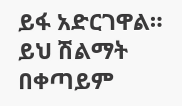ይፋ አድርገዋል።
ይህ ሽልማት በቀጣይም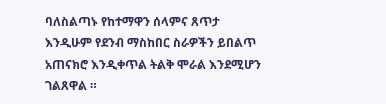ባለስልጣኑ የከተማዋን ሰላምና ጸጥታ እንዲሁም የደንብ ማስከበር ስራዎችን ይበልጥ አጠናክሮ እንዲቀጥል ትልቅ ሞራል እንደሚሆን ገልጸዋል ።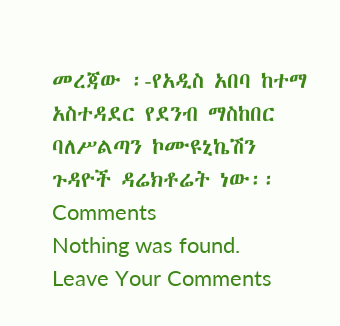መረጃው ፡-የአዲስ አበባ ከተማ አስተዳደር የደንብ ማስከበር ባለሥልጣን ኮሙዩኒኬሽን ጉዳዮች ዳሬክቶሬት ነው፡፡
Comments
Nothing was found.
Leave Your Comments